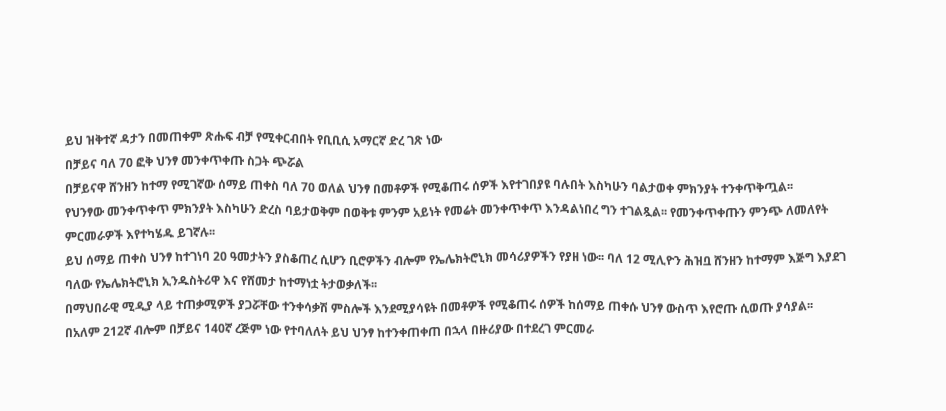ይህ ዝቅተኛ ዳታን በመጠቀም ጽሑፍ ብቻ የሚቀርብበት የቢቢሲ አማርኛ ድረ ገጽ ነው
በቻይና ባለ 70 ፎቅ ህንፃ መንቀጥቀጡ ስጋት ጭሯል
በቻይናዋ ሸንዘን ከተማ የሚገኛው ሰማይ ጠቀስ ባለ 70 ወለል ህንፃ በመቶዎች የሚቆጠሩ ሰዎች እየተገበያዩ ባሉበት እስካሁን ባልታወቀ ምክንያት ተንቀጥቅጧል፡፡
የህንፃው መንቀጥቀጥ ምክንያት እስካሁን ድረስ ባይታወቅም በወቅቱ ምንም አይነት የመሬት መንቀጥቀጥ እንዳልነበረ ግን ተገልጿል፡፡ የመንቀጥቀጡን ምንጭ ለመለየት ምርመራዎች እየተካሄዱ ይገኛሉ፡፡
ይህ ሰማይ ጠቀስ ህንፃ ከተገነባ 20 ዓመታትን ያስቆጠረ ሲሆን ቢሮዎችን ብሎም የኤሌክትሮኒክ መሳሪያዎችን የያዘ ነው፡፡ ባለ 12 ሚሊዮን ሕዝቧ ሸንዘን ከተማም እጅግ እያደገ ባለው የኤሌክትሮኒክ ኢንዱስትሪዋ እና የሸመታ ከተማነቷ ትታወቃለች፡፡
በማህበራዊ ሚዲያ ላይ ተጠቃሚዎች ያጋሯቸው ተንቀሳቃሽ ምስሎች እንደሚያሳዩት በመቶዎች የሚቆጠሩ ሰዎች ከሰማይ ጠቀሱ ህንፃ ውስጥ እየሮጡ ሲወጡ ያሳያል፡፡
በአለም 212ኛ ብሎም በቻይና 140ኛ ረጅም ነው የተባለለት ይህ ህንፃ ከተንቀጠቀጠ በኋላ በዙሪያው በተደረገ ምርመራ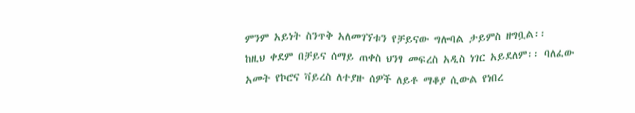ምንም አይነት ስንጥቅ አለመገኘቱን የቻይናው ግሎባል ታይምስ ዘግቧል፡፡
ከዚህ ቀደም በቻይና ሰማይ ጠቀስ ህንፃ መፍረስ አዲስ ነገር አይደለም፡፡ ባለፈው አመት የኮሮና ቫይረስ ለተያዙ ሰዎች ለይቶ ማቆያ ሲውል የነበረ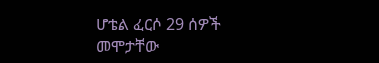ሆቴል ፈርሶ 29 ሰዎች መሞታቸው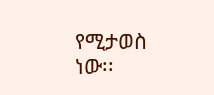የሚታወስ ነው፡፡